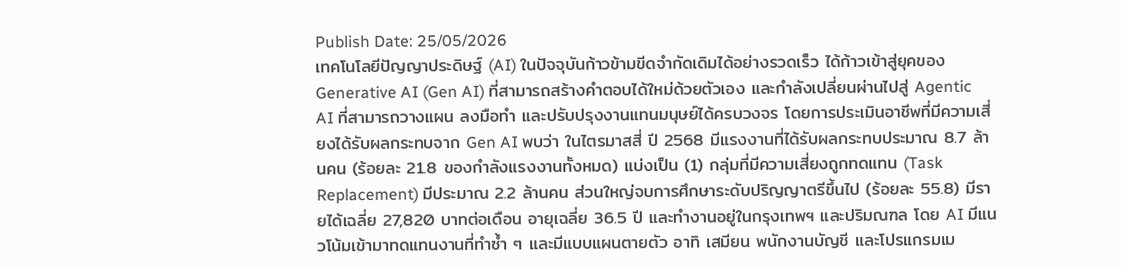Publish Date: 25/05/2026
เทคโนโลยีปัญญาประดิษฐ์ (AI) ในปัจจุบันก้าวข้ามขีดจำกัดเดิมได้อย่างรวดเร็ว ได้ก้าวเข้าสู่ยุคของ Generative AI (Gen AI) ที่สามารถสร้างคำตอบได้ใหม่ด้วยตัวเอง และกำลังเปลี่ยนผ่านไปสู่ Agentic AI ที่สามารถวางแผน ลงมือทำ และปรับปรุงงานแทนมนุษย์ได้ครบวงจร โดยการประเมินอาชีพที่มีความเสี่ยงได้รับผลกระทบจาก Gen AI พบว่า ในไตรมาสสี่ ปี 2568 มีแรงงานที่ได้รับผลกระทบประมาณ 8.7 ล้านคน (ร้อยละ 21.8 ของกำลังแรงงานทั้งหมด) แบ่งเป็น (1) กลุ่มที่มีความเสี่ยงถูกทดแทน (Task Replacement) มีประมาณ 2.2 ล้านคน ส่วนใหญ่จบการศึกษาระดับปริญญาตรีขึ้นไป (ร้อยละ 55.8) มีรายได้เฉลี่ย 27,820 บาทต่อเดือน อายุเฉลี่ย 36.5 ปี และทำงานอยู่ในกรุงเทพฯ และปริมณฑล โดย AI มีแนวโน้มเข้ามาทดแทนงานที่ทำซ้ำ ๆ และมีแบบแผนตายตัว อาทิ เสมียน พนักงานบัญชี และโปรแกรมเม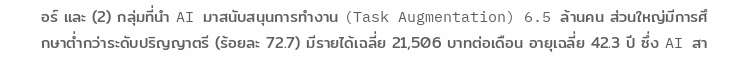อร์ และ (2) กลุ่มที่นำ AI มาสนับสนุนการทำงาน (Task Augmentation) 6.5 ล้านคน ส่วนใหญ่มีการศึกษาต่ำกว่าระดับปริญญาตรี (ร้อยละ 72.7) มีรายได้เฉลี่ย 21,506 บาทต่อเดือน อายุเฉลี่ย 42.3 ปี ซึ่ง AI สา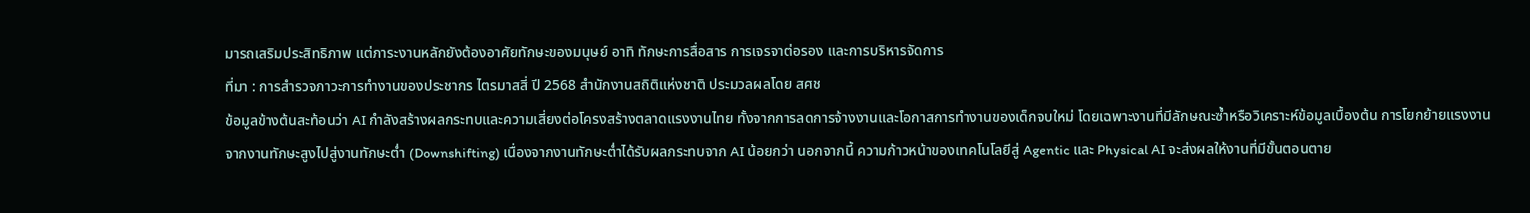มารถเสริมประสิทธิภาพ แต่ภาระงานหลักยังต้องอาศัยทักษะของมนุษย์ อาทิ ทักษะการสื่อสาร การเจรจาต่อรอง และการบริหารจัดการ
ที่มา : การสำรวจภาวะการทำงานของประชากร ไตรมาสสี่ ปี 2568 สำนักงานสถิติแห่งชาติ ประมวลผลโดย สศช
ข้อมูลข้างต้นสะท้อนว่า AI กำลังสร้างผลกระทบและความเสี่ยงต่อโครงสร้างตลาดแรงงานไทย ทั้งจากการลดการจ้างงานและโอกาสการทำงานของเด็กจบใหม่ โดยเฉพาะงานที่มีลักษณะซ้ำหรือวิเคราะห์ข้อมูลเบื้องต้น การโยกย้ายแรงงานจากงานทักษะสูงไปสู่งานทักษะต่ำ (Downshifting) เนื่องจากงานทักษะต่ำได้รับผลกระทบจาก AI น้อยกว่า นอกจากนี้ ความก้าวหน้าของเทคโนโลยีสู่ Agentic และ Physical AI จะส่งผลให้งานที่มีขั้นตอนตาย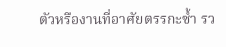ตัวหรืองานที่อาศัยตรรกะซ้ำ รว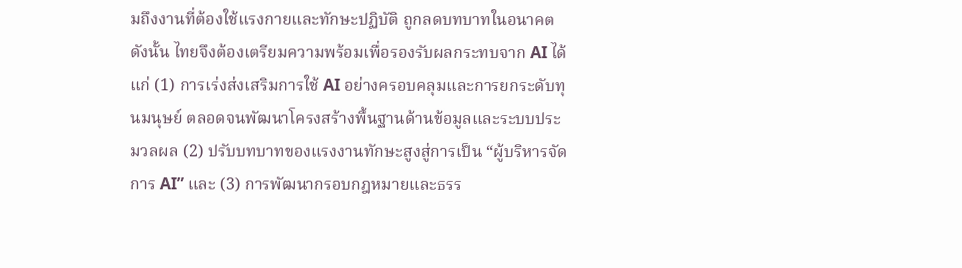มถึงงานที่ต้องใช้แรงกายและทักษะปฏิบัติ ถูกลดบทบาทในอนาคต ดังนั้น ไทยจึงต้องเตรียมความพร้อมเพื่อรองรับผลกระทบจาก AI ได้แก่ (1) การเร่งส่งเสริมการใช้ AI อย่างครอบคลุมและการยกระดับทุนมนุษย์ ตลอดจนพัฒนาโครงสร้างพื้นฐานด้านข้อมูลและระบบประมวลผล (2) ปรับบทบาทของแรงงานทักษะสูงสู่การเป็น “ผู้บริหารจัดการ AI” และ (3) การพัฒนากรอบกฎหมายและธรร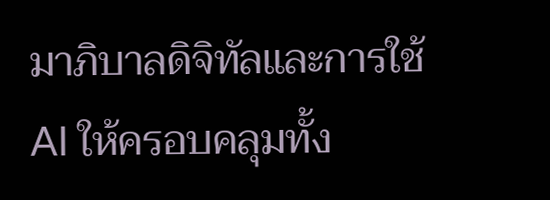มาภิบาลดิจิทัลและการใช้ AI ให้ครอบคลุมทั้ง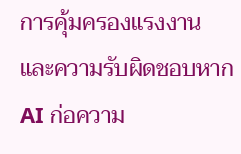การคุ้มครองแรงงาน และความรับผิดชอบหาก AI ก่อความ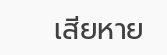เสียหาย